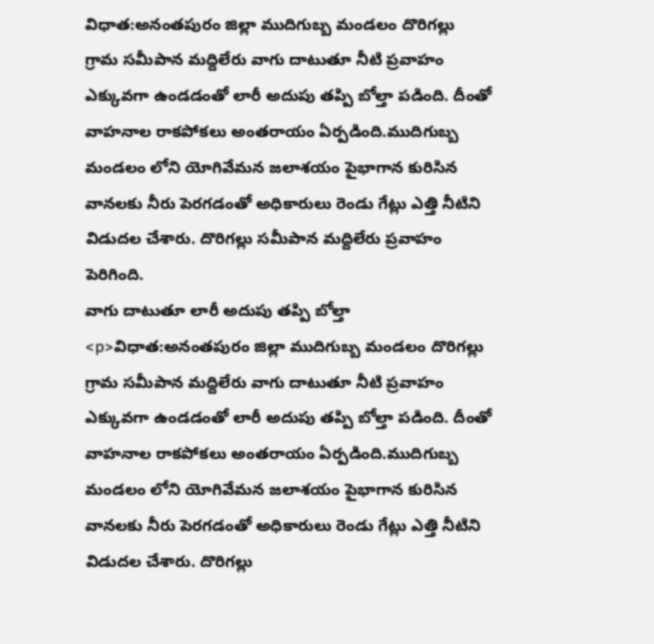విధాత:అనంతపురం జిల్లా ముదిగుబ్బ మండలం దొరిగల్లు గ్రామ సమీపాన మద్దిలేరు వాగు దాటుతూ నీటి ప్రవాహం ఎక్కువగా ఉండడంతో లారీ అదుపు తప్పి బోల్తా పడింది. దీంతో వాహనాల రాకపోకలు అంతరాయం ఏర్పడింది.ముదిగుబ్బ మండలం లోని యోగివేమన జలాశయం పైభాగాన కురిసిన వానలకు నీరు పెరగడంతో అధికారులు రెండు గేట్లు ఎత్తి నీటిని విడుదల చేశారు. దొరిగల్లు సమీపాన మద్దిలేరు ప్రవాహం పెరిగింది.
వాగు దాటుతూ లారీ అదుపు తప్పి బోల్తా
<p>విధాత:అనంతపురం జిల్లా ముదిగుబ్బ మండలం దొరిగల్లు గ్రామ సమీపాన మద్దిలేరు వాగు దాటుతూ నీటి ప్రవాహం ఎక్కువగా ఉండడంతో లారీ అదుపు తప్పి బోల్తా పడింది. దీంతో వాహనాల రాకపోకలు అంతరాయం ఏర్పడింది.ముదిగుబ్బ మండలం లోని యోగివేమన జలాశయం పైభాగాన కురిసిన వానలకు నీరు పెరగడంతో అధికారులు రెండు గేట్లు ఎత్తి నీటిని విడుదల చేశారు. దొరిగల్లు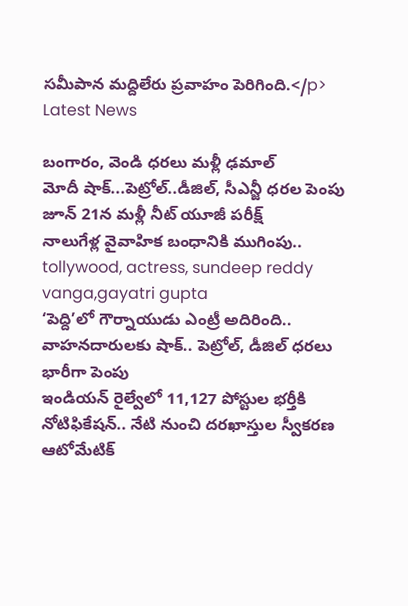సమీపాన మద్దిలేరు ప్రవాహం పెరిగింది.</p>
Latest News

బంగారం, వెండి ధరలు మళ్లీ ఢమాల్
మోదీ షాక్...పెట్రోల్..డీజిల్, సీఎన్జీ ధరల పెంపు
జూన్ 21న మళ్లీ నీట్ యూజీ పరీక్ష్
నాలుగేళ్ల వైవాహిక బంధానికి ముగింపు..
tollywood, actress, sundeep reddy vanga,gayatri gupta
‘పెద్ది’లో గౌర్నాయుడు ఎంట్రీ అదిరింది..
వాహనదారులకు షాక్.. పెట్రోల్, డీజిల్ ధరలు భారీగా పెంపు
ఇండియన్ రైల్వేలో 11,127 పోస్టుల భర్తీకి నోటిఫికేషన్.. నేటి నుంచి దరఖాస్తుల స్వీకరణ
ఆటోమేటిక్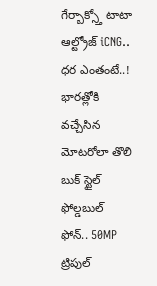గేర్బాక్స్తో టాటా ఆల్ట్రోజ్ iCNG.. ధర ఎంతంటే..!
భారత్లోకి వచ్చేసిన మోటరోలా తొలి బుక్ స్టైల్ ఫోల్డబుల్ ఫోన్.. 50MP ట్రిపుల్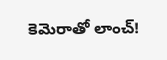కెమెరాతో లాంచ్!